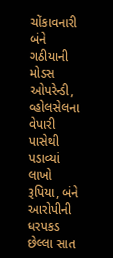ચોંકાવનારી બંને ગઠીયાની મોડસ ઓપરેન્ડી, વ્હોલસેલના વેપારી પાસેથી પડાવ્યાં લાખો રૂપિયા, બંને આરોપીની ધરપકડ
છેલ્લા સાત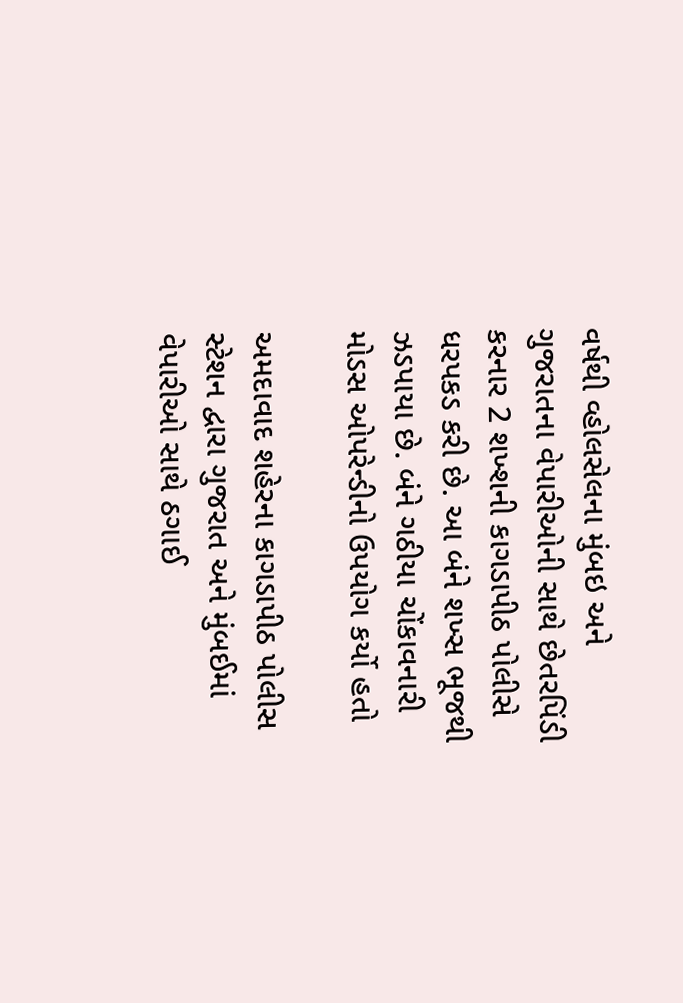વર્ષથી વ્હોલસેલના મુંબઇ અને ગુજરાતના વેપારીઓની સાથે છેતરપિંડી કરનાર 2 શખ્શની કાગડાપીઠ પોલીસે ધરપકડ કરી છે. આ બંને શખ્સ ભૂજથી ઝડપાયા છે. બંને ગઠીયા ચોંકાવનારી મોડસ ઓપરેન્ડીનો ઉપયોગ કર્યો હતો

અમદાવાદ શહેરના કાગડાપીઠ પોલીસ સ્ટેશન દ્વારા ગુજરાત અને મુંબઈમાં વેપારીઓ સાથે ઠગાઈ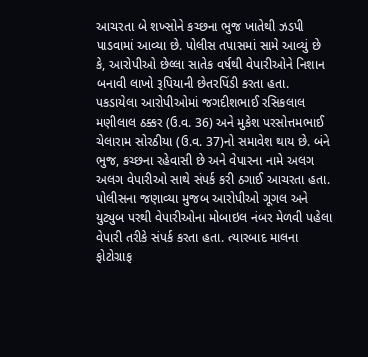આચરતા બે શખ્સોને કચ્છના ભુજ ખાતેથી ઝડપી પાડવામાં આવ્યા છે. પોલીસ તપાસમાં સામે આવ્યું છે કે, આરોપીઓ છેલ્લા સાતેક વર્ષથી વેપારીઓને નિશાન બનાવી લાખો રૂપિયાની છેતરપિંડી કરતા હતા.
પકડાયેલા આરોપીઓમાં જગદીશભાઈ રસિકલાલ મણીલાલ ઠક્કર (ઉ.વ. 36) અને મુકેશ પરસોત્તમભાઈ ચેલારામ સોરઠીયા (ઉ.વ. 37)નો સમાવેશ થાય છે. બંને ભુજ, કચ્છના રહેવાસી છે અને વેપારના નામે અલગ અલગ વેપારીઓ સાથે સંપર્ક કરી ઠગાઈ આચરતા હતા. પોલીસના જણાવ્યા મુજબ આરોપીઓ ગૂગલ અને યુટ્યુબ પરથી વેપારીઓના મોબાઇલ નંબર મેળવી પહેલા વેપારી તરીકે સંપર્ક કરતા હતા. ત્યારબાદ માલના ફોટોગ્રાફ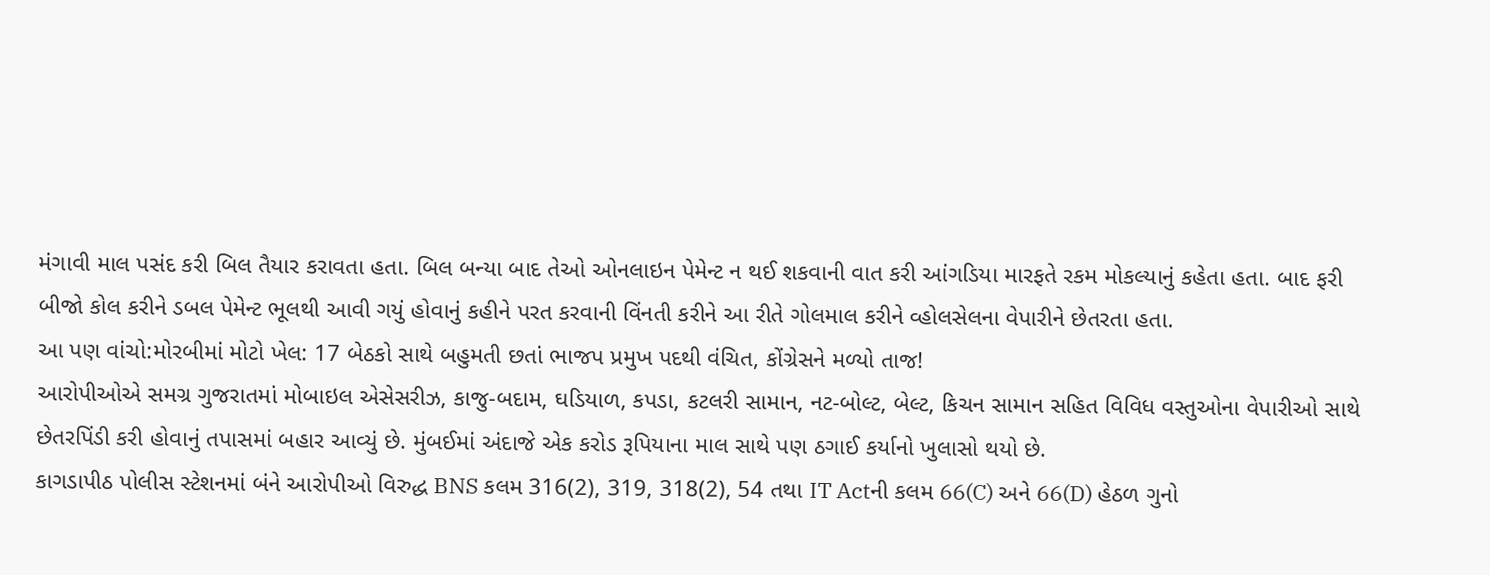મંગાવી માલ પસંદ કરી બિલ તૈયાર કરાવતા હતા. બિલ બન્યા બાદ તેઓ ઓનલાઇન પેમેન્ટ ન થઈ શકવાની વાત કરી આંગડિયા મારફતે રકમ મોકલ્યાનું કહેતા હતા. બાદ ફરી બીજો કોલ કરીને ડબલ પેમેન્ટ ભૂલથી આવી ગયું હોવાનું કહીને પરત કરવાની વિંનતી કરીને આ રીતે ગોલમાલ કરીને વ્હોલસેલના વેપારીને છેતરતા હતા.
આ પણ વાંચો:મોરબીમાં મોટો ખેલ: 17 બેઠકો સાથે બહુમતી છતાં ભાજપ પ્રમુખ પદથી વંચિત, કોંગ્રેસને મળ્યો તાજ!
આરોપીઓએ સમગ્ર ગુજરાતમાં મોબાઇલ એસેસરીઝ, કાજુ-બદામ, ઘડિયાળ, કપડા, કટલરી સામાન, નટ-બોલ્ટ, બેલ્ટ, કિચન સામાન સહિત વિવિધ વસ્તુઓના વેપારીઓ સાથે છેતરપિંડી કરી હોવાનું તપાસમાં બહાર આવ્યું છે. મુંબઈમાં અંદાજે એક કરોડ રૂપિયાના માલ સાથે પણ ઠગાઈ કર્યાનો ખુલાસો થયો છે.
કાગડાપીઠ પોલીસ સ્ટેશનમાં બંને આરોપીઓ વિરુદ્ધ BNS કલમ 316(2), 319, 318(2), 54 તથા IT Actની કલમ 66(C) અને 66(D) હેઠળ ગુનો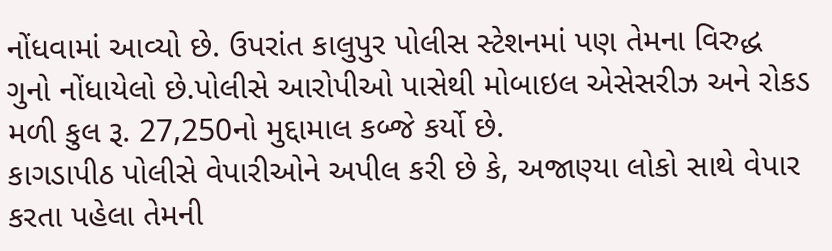નોંધવામાં આવ્યો છે. ઉપરાંત કાલુપુર પોલીસ સ્ટેશનમાં પણ તેમના વિરુદ્ધ ગુનો નોંધાયેલો છે.પોલીસે આરોપીઓ પાસેથી મોબાઇલ એસેસરીઝ અને રોકડ મળી કુલ રૂ. 27,250નો મુદ્દામાલ કબ્જે કર્યો છે.
કાગડાપીઠ પોલીસે વેપારીઓને અપીલ કરી છે કે, અજાણ્યા લોકો સાથે વેપાર કરતા પહેલા તેમની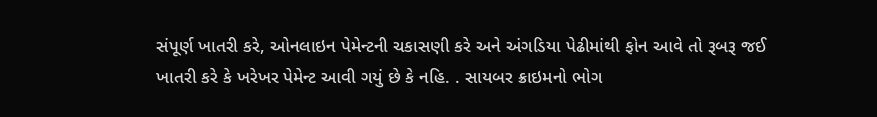સંપૂર્ણ ખાતરી કરે, ઓનલાઇન પેમેન્ટની ચકાસણી કરે અને અંગડિયા પેઢીમાંથી ફોન આવે તો રૂબરૂ જઈ ખાતરી કરે કે ખરેખર પેમેન્ટ આવી ગયું છે કે નહિ. . સાયબર ક્રાઇમનો ભોગ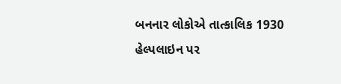બનનાર લોકોએ તાત્કાલિક 1930 હેલ્પલાઇન પર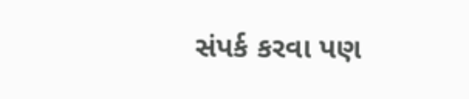સંપર્ક કરવા પણ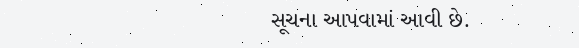સૂચના આપવામાં આવી છે.